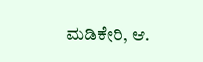ಮಡಿಕೇರಿ, ಆ.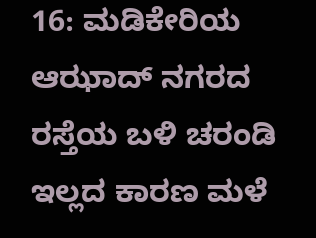16: ಮಡಿಕೇರಿಯ ಆಝಾದ್ ನಗರದ ರಸ್ತೆಯ ಬಳಿ ಚರಂಡಿ ಇಲ್ಲದ ಕಾರಣ ಮಳೆ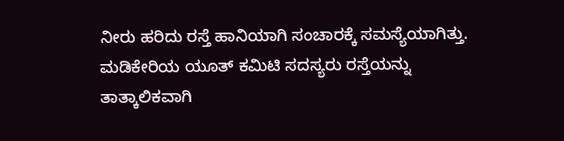ನೀರು ಹರಿದು ರಸ್ತೆ ಹಾನಿಯಾಗಿ ಸಂಚಾರಕ್ಕೆ ಸಮಸ್ಯೆಯಾಗಿತ್ತು. ಮಡಿಕೇರಿಯ ಯೂತ್ ಕಮಿಟಿ ಸದಸ್ಯರು ರಸ್ತೆಯನ್ನು ತಾತ್ಕಾಲಿಕವಾಗಿ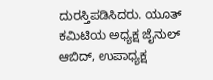ದುರಸ್ತಿಪಡಿಸಿದರು. ಯೂತ್ ಕಮಿಟಿಯ ಅಧ್ಯಕ್ಷ ಜೈನುಲ್ ಆಬಿದ್, ಉಪಾಧ್ಯಕ್ಷ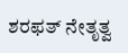ಶರಫತ್ ನೇತೃತ್ವ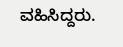ವಹಿಸಿದ್ದರು.